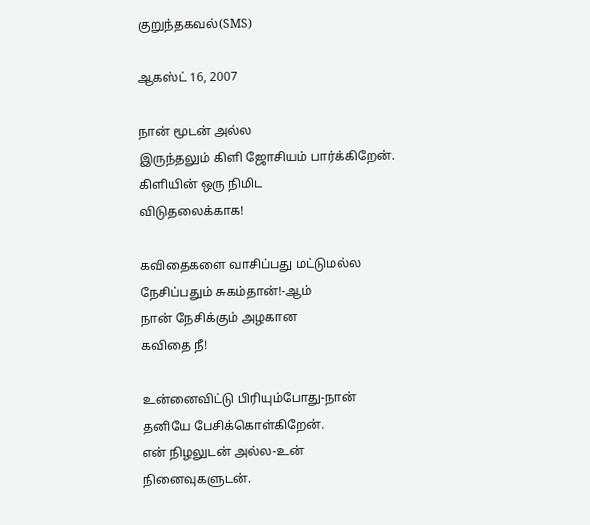குறுந்தகவல்(SMS)

ஆகஸ்ட் 16, 2007

நான் மூடன் அல்ல
இருந்தலும் கிளி ஜோசியம் பார்க்கிறேன்.
கிளியின் ஒரு நிமிட
விடுதலைக்காக!

கவிதைகளை வாசிப்பது மட்டுமல்ல
நேசிப்பதும் சுகம்தான்!-ஆம்
நான் நேசிக்கும் அழகான
கவிதை நீ!

உன்னைவிட்டு பிரியும்போது-நான்
தனியே பேசிக்கொள்கிறேன்.
என் நிழலுடன் அல்ல-உன்
நினைவுகளுடன்.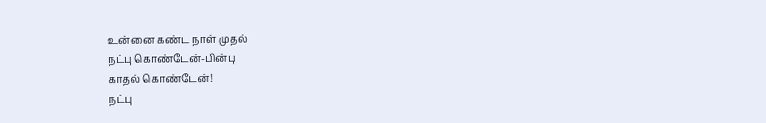உன்னை கண்ட நாள் முதல்
நட்பு கொண்டேன்-பின்பு
காதல் கொண்டேன்!
நட்பு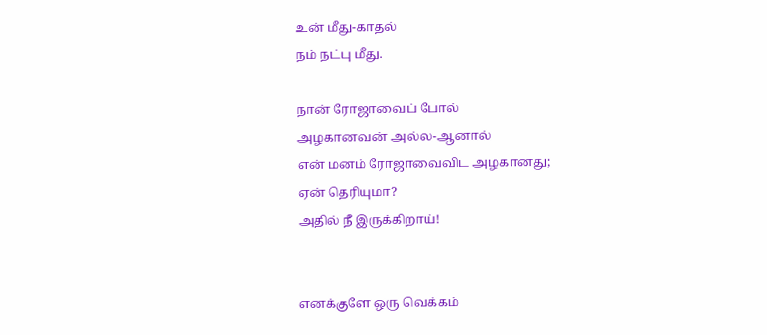உன் மீது-காதல்
நம் நட்பு மீது.

நான் ரோஜாவைப் போல்
அழகானவன் அல்ல-ஆனால்
என் மனம் ரோஜாவைவிட அழகானது;
ஏன் தெரியுமா?
அதில் நீ இருக்கிறாய்!


எனக்குளே ஒரு வெக்கம்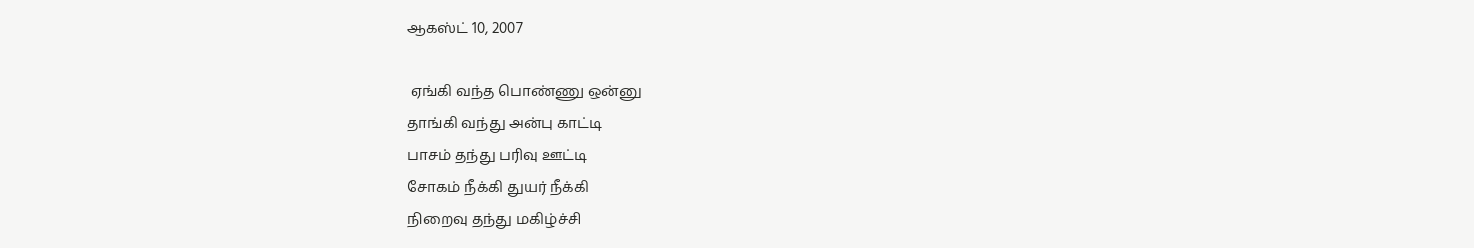ஆகஸ்ட் 10, 2007

 ஏங்கி வந்த பொண்ணு ஒன்னு
தாங்கி வந்து அன்பு காட்டி
பாசம் தந்து பரிவு ஊட்டி
சோகம் நீக்கி துயர் நீக்கி
நிறைவு தந்து மகிழ்ச்சி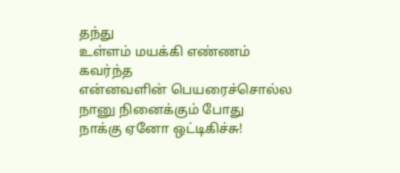தந்து
உள்ளம் மயக்கி எண்ணம் கவர்ந்த
என்னவளின் பெயரைச்சொல்ல
நானு நினைக்கும் போது
நாக்கு ஏனோ ஒட்டிகிச்சு!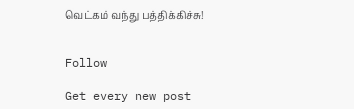வெட்கம் வந்து பத்திக்கிச்சு!


Follow

Get every new post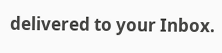delivered to your Inbox.